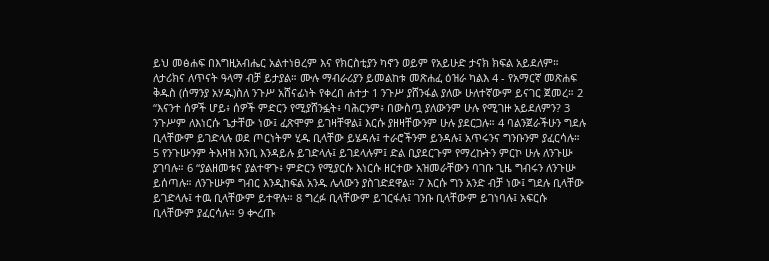ይህ መፅሐፍ በእግዚአብሔር አልተነፀረም እና የክርስቲያን ካኖን ወይም የአይሁድ ታናክ ክፍል አይደለም። ለታሪክና ለጥናት ዓላማ ብቻ ይታያል። ሙሉ ማብራሪያን ይመልከቱ መጽሐፈ ዕዝራ ካልእ 4 - የአማርኛ መጽሐፍ ቅዱስ (ሰማንያ አሃዱ)ስለ ንጉሥ አሸናፊነት የቀረበ ሐተታ 1 ንጉሥ ያሸንፋል ያለው ሁለተኛውም ይናገር ጀመረ። 2 “እናንተ ሰዎች ሆይ፥ ሰዎች ምድርን የሚያሸንፏት፥ ባሕርንም፥ በውስጧ ያለውንም ሁሉ የሚገዙ አይደለምን? 3 ንጉሥም ለእነርሱ ጌታቸው ነው፤ ፈጽሞም ይገዛቸዋል፤ እርሱ ያዘዛቸውንም ሁሉ ያደርጋሉ። 4 ባልንጀራችሁን ግደሉ ቢላቸውም ይገድላሉ ወደ ጦርነትም ሂዱ ቢላቸው ይሄዳሉ፤ ተራሮችንም ይንዳሉ፤ አጥሩንና ግንቡንም ያፈርሳሉ። 5 የንጉሡንም ትእዛዝ እንቢ እንዳይሉ ይገድላሉ፤ ይገደላሉም፤ ድል ቢያደርጉም የማረኩትን ምርኮ ሁሉ ለንጉሡ ያገባሉ። 6 “ያልዘመቱና ያልተዋጉ፥ ምድርን የሚያርሱ እነርሱ ዘርተው አዝመራቸውን ባገቡ ጊዜ ግብሩን ለንጉሡ ይሰጣሉ። ለንጉሡም ግብር እንዲከፍል አንዱ ሌላውን ያስገድደዋል። 7 እርሱ ግን አንድ ብቻ ነው፤ ግደሉ ቢላቸው ይገድላሉ፤ ተዉ ቢላቸውም ይተዋሉ። 8 ግረፉ ቢላቸውም ይገርፋሉ፤ ገንቡ ቢላቸውም ይገነባሉ፤ አፍርሱ ቢላቸውም ያፈርሳሉ። 9 ቍረጡ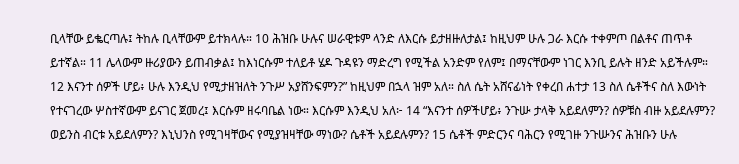ቢላቸው ይቈርጣሉ፤ ትከሉ ቢላቸውም ይተክላሉ። 10 ሕዝቡ ሁሉና ሠራዊቱም ላንድ ለእርሱ ይታዘዙለታል፤ ከዚህም ሁሉ ጋራ እርሱ ተቀምጦ በልቶና ጠጥቶ ይተኛል። 11 ሌላውም ዙሪያውን ይጠብቃል፤ ከእነርሱም ተለይቶ ሄዶ ጉዳዩን ማድረግ የሚችል አንድም የለም፤ በማናቸውም ነገር እንቢ ይሉት ዘንድ አይችሉም። 12 እናንተ ሰዎች ሆይ፥ ሁሉ እንዲህ የሚታዘዝለት ንጉሥ አያሸንፍምን?” ከዚህም በኋላ ዝም አለ። ስለ ሴት አሸናፊነት የቀረበ ሐተታ 13 ስለ ሴቶችና ስለ እውነት የተናገረው ሦስተኛውም ይናገር ጀመረ፤ እርሱም ዘሩባቤል ነው። እርሱም እንዲህ አለ፦ 14 “እናንተ ሰዎችሆይ፥ ንጉሡ ታላቅ አይደለምን? ሰዎቹስ ብዙ አይደሉምን? ወይንስ ብርቱ አይደለምን? እኒህንስ የሚገዛቸውና የሚያዝዛቸው ማነው? ሴቶች አይደሉምን? 15 ሴቶች ምድርንና ባሕርን የሚገዙ ንጉሡንና ሕዝቡን ሁሉ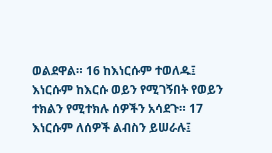ወልደዋል። 16 ከእነርሱም ተወለዱ፤ እነርሱም ከእርሱ ወይን የሚገኝበት የወይን ተክልን የሚተክሉ ሰዎችን አሳደጉ። 17 እነርሱም ለሰዎች ልብስን ይሠራሉ፤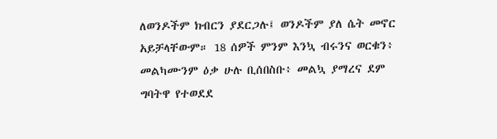ለወንዶችም ክብርን ያደርጋሉ፤ ወንዶችም ያለ ሴት መኖር አይቻላቸውም። 18 ሰዎች ምንም እንኳ ብሩንና ወርቁን፥ መልካሙንም ዕቃ ሁሉ ቢሰበስቡ፥ መልኳ ያማረና ደም ግባትዋ የተወደደ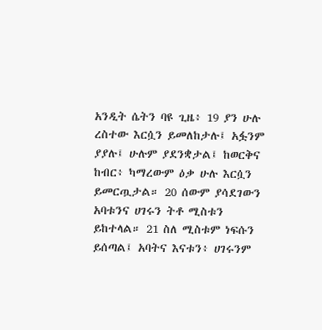አንዲት ሴትን ባዩ ጊዜ፥ 19 ያን ሁሉ ረስተው እርሷን ይመለከታሉ፤ አፏንም ያያሉ፤ ሁሉም ያደንቋታል፤ ከወርቅና ከብር፥ ካማረውም ዕቃ ሁሉ እርሷን ይመርጧታል። 20 ሰውም ያሳደገውን አባቱንና ሀገሩን ትቶ ሚስቱን ይከተላል። 21 ስለ ሚስቱም ነፍሱን ይሰጣል፤ አባትና እናቱን፥ ሀገሩንም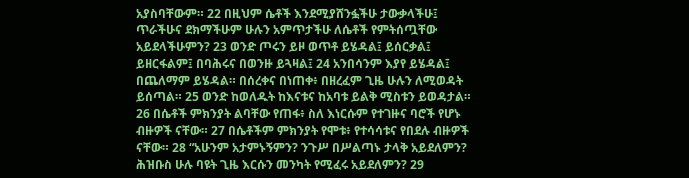አያስባቸውም። 22 በዚህም ሴቶች እንደሚያሸንፏችሁ ታውቃላችሁ፤ ጥራችሁና ደክማችሁም ሁሉን አምጥታችሁ ለሴቶች የምትሰጧቸው አይደላችሁምን? 23 ወንድ ጦሩን ይዞ ወጥቶ ይሄዳል፤ ይሰርቃል፤ ይዘርፋልም፤ በባሕሩና በወንዙ ይጓዛል፤ 24 አንበሳንም እያየ ይሄዳል፤ በጨለማም ይሄዳል። በሰረቀና በነጠቀ፥ በዘረፈም ጊዜ ሁሉን ለሚወዳት ይሰጣል። 25 ወንድ ከወለዱት ከእናቱና ከአባቱ ይልቅ ሚስቱን ይወዳታል። 26 በሴቶች ምክንያት ልባቸው የጠፋ፥ ስለ እነርሱም የተገዙና ባሮች የሆኑ ብዙዎች ናቸው። 27 በሴቶችም ምክንያት የሞቱ፥ የተሳሳቱና የበደሉ ብዙዎች ናቸው። 28 “አሁንም አታምኑኝምን? ንጉሥ በሥልጣኑ ታላቅ አይደለምን? ሕዝቡስ ሁሉ ባዩት ጊዜ እርሱን መንካት የሚፈሩ አይደለምን? 29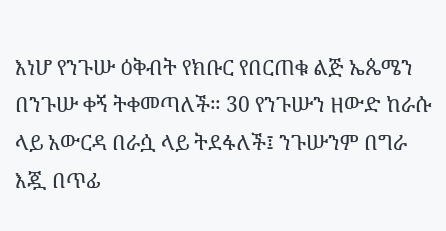እነሆ የንጉሡ ዕቅብት የክቡር የበርጠቁ ልጅ ኤጴሜን በንጉሡ ቀኝ ትቀመጣለች። 30 የንጉሡን ዘውድ ከራሱ ላይ አውርዳ በራሷ ላይ ትደፋለች፤ ንጉሡንም በግራ እጇ በጥፊ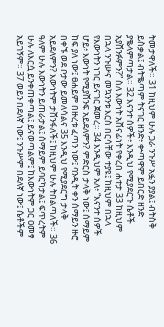ትመታዋለች። 31 ከዚህም ሁሉ ጋራ ንጉሥ አፏን ያያል፤ ብትስቅ ይስቃል፤ ብትቈጣም ትናገር ዘንድ፥ ቍጣዋም ይበርድ ዘንድ ያቈላምጣታል። 32 እናንተ ሰዎች፥ እንዲህ የሚያደርጉ ሴቶች አያሸንፉምን?” ስለ እውነት አሸናፊነት የቀረበ ሐተታ 33 ከዚህም በኋላ ንጉሡና መኳንንቱ እርስ በርሳቸው ተያዩ፤ ከዚህም በኋላ የእውነትን ነገር ይናገር ጀመረ። 34 እንዲህም አለ፥ “እናንተ ሰዎች ሆይ፥ እውነት የሚያሸንፍ አይደለምን? ምድርስ ታላቅ ነው፤ ሰማይም ከፍ ያለ ነው፤ ፀሐይም በዙረቱ ፈጣን ነው፤ ባንዲት ቀን ሰማይን ዙሮ በቀኙ ወደ ቦታው ይመለሳልና 35 እንዲህ የሚያደርግ ታላቅ አይደለምን? እውነትም ታሸንፋለች፤ ከዚህም ሁሉ ትበልጣለች። 36 ዓለም ሁሉ እውነትን ይጠራታል፤ ሰማይም ይባርካታል፤ ፍጥረትም ሁሉ ለእርሷ ይንቀጠቀጣል፤ ይናወጣልም፤ ከእውነትም ጋር ዐመፃ አይገኝም። 37 ወይን በደለኛ ነው፤ ንጉሥም በደለኛ ነው፤ ሴቶችም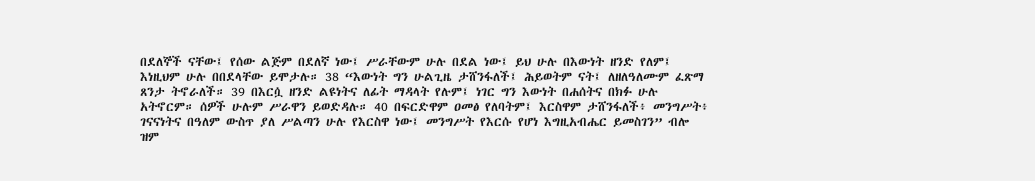በደለኞች ናቸው፤ የሰው ልጅም በደለኛ ነው፤ ሥራቸውም ሁሉ በደል ነው፤ ይህ ሁሉ በእውነት ዘንድ የለም፤ እነዚህም ሁሉ በበደላቸው ይሞታሉ። 38 “እውነት ግን ሁልጊዜ ታሸንፋለች፤ ሕይወትም ናት፤ ለዘለዓለሙም ፈጽማ ጸንታ ትኖራለች። 39 በእርሷ ዘንድ ልዩነትና ለፊት ማዳላት የሉም፤ ነገር ግን እውነት በሐሰትና በክፉ ሁሉ አትኖርም። ሰዎች ሁሉም ሥራዋን ይወድዳሉ። 40 በፍርድዋም ዐመፅ የለባትም፤ እርስዋም ታሸንፋለች፥ መንግሥት፥ ገናናነትና በዓለም ውስጥ ያለ ሥልጣን ሁሉ የእርስዋ ነው፤ መንግሥት የእርሱ የሆነ እግዚአብሔር ይመስገን” ብሎ ዝም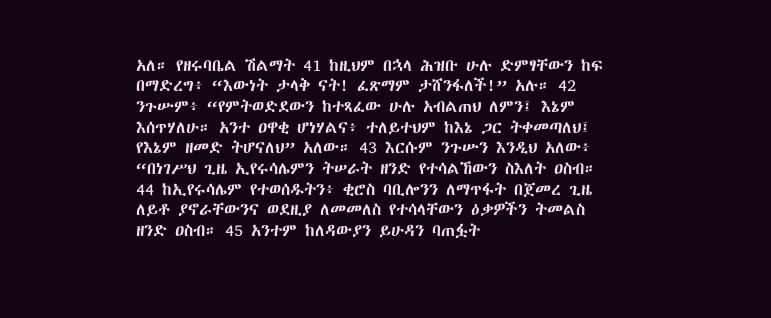አለ። የዘሩባቤል ሽልማት 41 ከዚህም በኋላ ሕዝቡ ሁሉ ድምፃቸውን ከፍ በማድረግ፥ “እውነት ታላቅ ናት! ፈጽማም ታሸንፋለች!” አሉ። 42 ንጉሡም፥ “የምትወድደውን ከተጻፈው ሁሉ አብልጠህ ለምን፤ እኔም እሰጥሃለሁ። አንተ ዐዋቂ ሆነሃልና፥ ተለይተህም ከእኔ ጋር ትቀመጣለህ፤ የእኔም ዘመድ ትሆናለህ” አለው። 43 እርሱም ንጉሡን እንዲህ አለው፥ “በነገሥህ ጊዜ ኢየሩሳሌምን ትሠራት ዘንድ የተሳልኸውን ስእለት ዐስብ። 44 ከኢየሩሳሌም የተወሰዱትን፥ ቂሮስ ባቢሎንን ለማጥፋት በጀመረ ጊዜ ለይቶ ያኖራቸውንና ወደዚያ ለመመለስ የተሳላቸውን ዕቃዎችን ትመልስ ዘንድ ዐስብ። 45 አንተም ከለዳውያን ይሁዳን ባጠፏት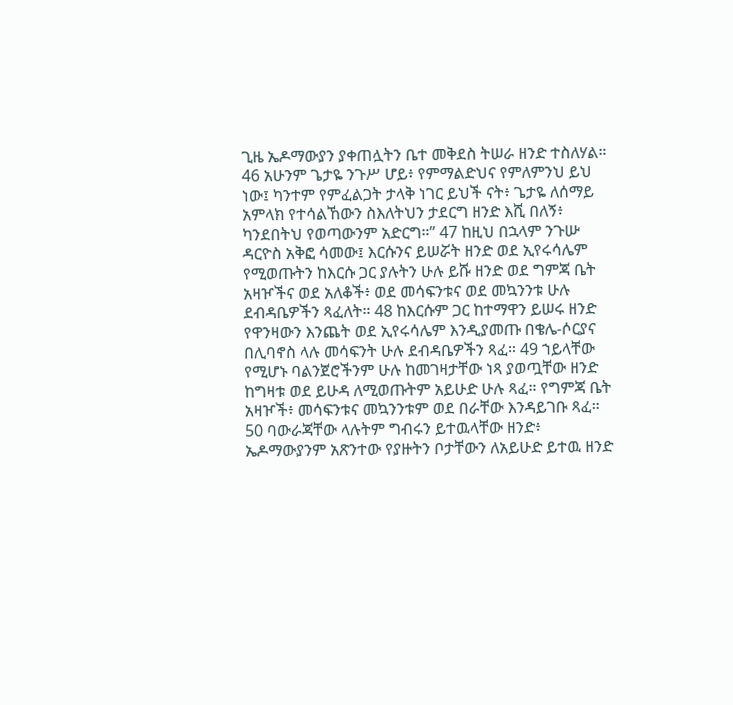ጊዜ ኤዶማውያን ያቀጠሏትን ቤተ መቅደስ ትሠራ ዘንድ ተስለሃል። 46 አሁንም ጌታዬ ንጉሥ ሆይ፥ የምማልድህና የምለምንህ ይህ ነው፤ ካንተም የምፈልጋት ታላቅ ነገር ይህች ናት፥ ጌታዬ ለሰማይ አምላክ የተሳልኸውን ስእለትህን ታደርግ ዘንድ እሺ በለኝ፥ ካንደበትህ የወጣውንም አድርግ።” 47 ከዚህ በኋላም ንጉሡ ዳርዮስ አቅፎ ሳመው፤ እርሱንና ይሠሯት ዘንድ ወደ ኢየሩሳሌም የሚወጡትን ከእርሱ ጋር ያሉትን ሁሉ ይሹ ዘንድ ወደ ግምጃ ቤት አዛዦችና ወደ አለቆች፥ ወደ መሳፍንቱና ወደ መኳንንቱ ሁሉ ደብዳቤዎችን ጻፈለት። 48 ከእርሱም ጋር ከተማዋን ይሠሩ ዘንድ የዋንዛውን እንጨት ወደ ኢየሩሳሌም እንዲያመጡ በቄሌ-ሶርያና በሊባኖስ ላሉ መሳፍንት ሁሉ ደብዳቤዎችን ጻፈ። 49 ኀይላቸው የሚሆኑ ባልንጀሮችንም ሁሉ ከመገዛታቸው ነጻ ያወጧቸው ዘንድ ከግዛቱ ወደ ይሁዳ ለሚወጡትም አይሁድ ሁሉ ጻፈ። የግምጃ ቤት አዛዦች፥ መሳፍንቱና መኳንንቱም ወደ በራቸው እንዳይገቡ ጻፈ። 50 ባውራጃቸው ላሉትም ግብሩን ይተዉላቸው ዘንድ፥ ኤዶማውያንም አጽንተው የያዙትን ቦታቸውን ለአይሁድ ይተዉ ዘንድ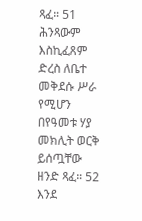ጻፈ። 51 ሕንጻውም እስኪፈጸም ድረስ ለቤተ መቅደሱ ሥራ የሚሆን በየዓመቱ ሃያ መክሊት ወርቅ ይሰጧቸው ዘንድ ጻፈ። 52 እንደ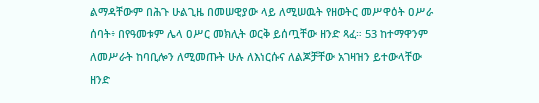ልማዳቸውም በሕጉ ሁልጊዜ በመሠዊያው ላይ ለሚሠዉት የዘወትር መሥዋዕት ዐሥራ ሰባት፥ በየዓመቱም ሌላ ዐሥር መክሊት ወርቅ ይሰጧቸው ዘንድ ጻፈ። 53 ከተማዋንም ለመሥራት ከባቢሎን ለሚመጡት ሁሉ ለእነርሱና ለልጆቻቸው አገዛዝን ይተውላቸው ዘንድ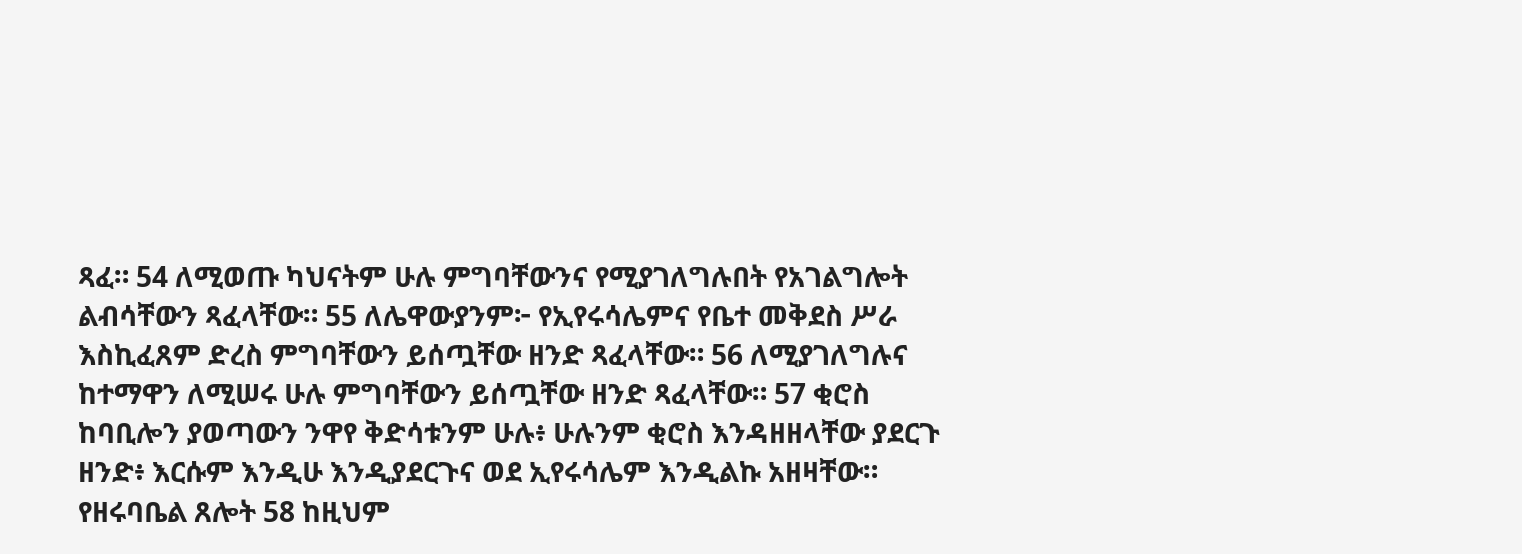ጻፈ። 54 ለሚወጡ ካህናትም ሁሉ ምግባቸውንና የሚያገለግሉበት የአገልግሎት ልብሳቸውን ጻፈላቸው። 55 ለሌዋውያንም፦ የኢየሩሳሌምና የቤተ መቅደስ ሥራ እስኪፈጸም ድረስ ምግባቸውን ይሰጧቸው ዘንድ ጻፈላቸው። 56 ለሚያገለግሉና ከተማዋን ለሚሠሩ ሁሉ ምግባቸውን ይሰጧቸው ዘንድ ጻፈላቸው። 57 ቂሮስ ከባቢሎን ያወጣውን ንዋየ ቅድሳቱንም ሁሉ፥ ሁሉንም ቂሮስ እንዳዘዘላቸው ያደርጉ ዘንድ፥ እርሱም እንዲሁ እንዲያደርጉና ወደ ኢየሩሳሌም እንዲልኩ አዘዛቸው። የዘሩባቤል ጸሎት 58 ከዚህም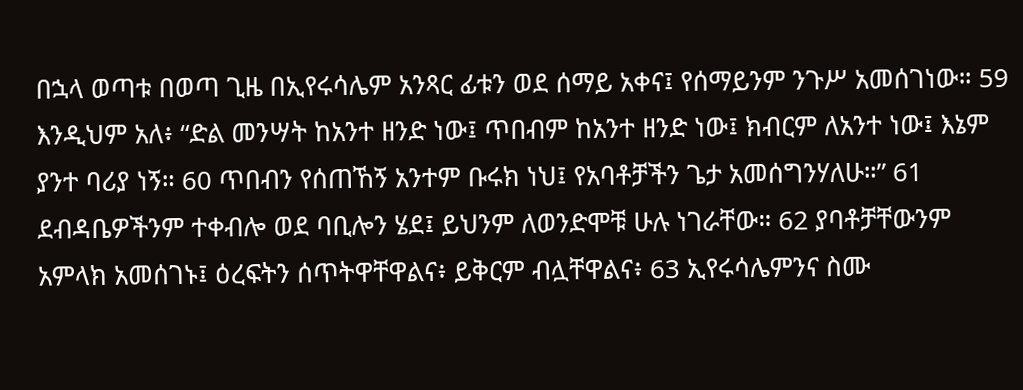በኋላ ወጣቱ በወጣ ጊዜ በኢየሩሳሌም አንጻር ፊቱን ወደ ሰማይ አቀና፤ የሰማይንም ንጉሥ አመሰገነው። 59 እንዲህም አለ፥ “ድል መንሣት ከአንተ ዘንድ ነው፤ ጥበብም ከአንተ ዘንድ ነው፤ ክብርም ለአንተ ነው፤ እኔም ያንተ ባሪያ ነኝ። 60 ጥበብን የሰጠኸኝ አንተም ቡሩክ ነህ፤ የአባቶቻችን ጌታ አመሰግንሃለሁ።” 61 ደብዳቤዎችንም ተቀብሎ ወደ ባቢሎን ሄደ፤ ይህንም ለወንድሞቹ ሁሉ ነገራቸው። 62 ያባቶቻቸውንም አምላክ አመሰገኑ፤ ዕረፍትን ሰጥትዋቸዋልና፥ ይቅርም ብሏቸዋልና፥ 63 ኢየሩሳሌምንና ስሙ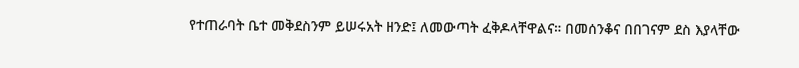የተጠራባት ቤተ መቅደስንም ይሠሩአት ዘንድ፤ ለመውጣት ፈቅዶላቸዋልና። በመሰንቆና በበገናም ደስ እያላቸው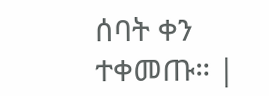ሰባት ቀን ተቀመጡ። |